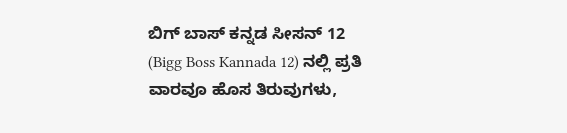ಬಿಗ್ ಬಾಸ್ ಕನ್ನಡ ಸೀಸನ್ 12 (Bigg Boss Kannada 12) ನಲ್ಲಿ ಪ್ರತಿ ವಾರವೂ ಹೊಸ ತಿರುವುಗಳು,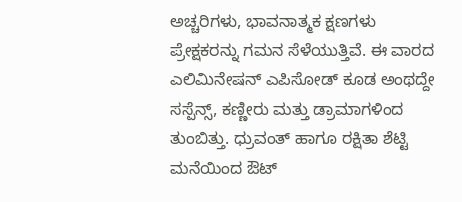ಅಚ್ಚರಿಗಳು, ಭಾವನಾತ್ಮಕ ಕ್ಷಣಗಳು ಪ್ರೇಕ್ಷಕರನ್ನು ಗಮನ ಸೆಳೆಯುತ್ತಿವೆ. ಈ ವಾರದ ಎಲಿಮಿನೇಷನ್ ಎಪಿಸೋಡ್ ಕೂಡ ಅಂಥದ್ದೇ ಸಸ್ಪೆನ್ಸ್, ಕಣ್ಣೀರು ಮತ್ತು ಡ್ರಾಮಾಗಳಿಂದ ತುಂಬಿತ್ತು. ಧ್ರುವಂತ್ ಹಾಗೂ ರಕ್ಷಿತಾ ಶೆಟ್ಟಿ ಮನೆಯಿಂದ ಔಟ್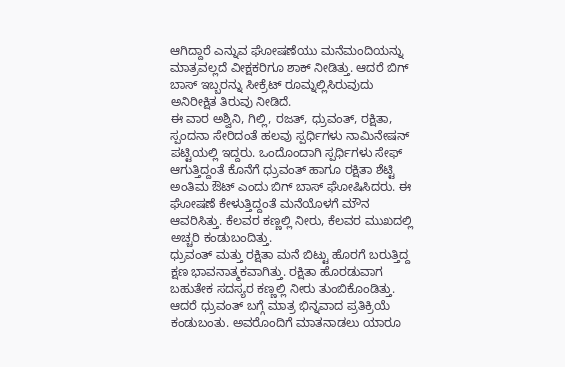ಆಗಿದ್ದಾರೆ ಎನ್ನುವ ಘೋಷಣೆಯು ಮನೆಮಂದಿಯನ್ನು ಮಾತ್ರವಲ್ಲದೆ ವೀಕ್ಷಕರಿಗೂ ಶಾಕ್ ನೀಡಿತ್ತು. ಆದರೆ ಬಿಗ್ ಬಾಸ್ ಇಬ್ಬರನ್ನು ಸೀಕ್ರೆಟ್ ರೂಮ್ನಲ್ಲಿಸಿರುವುದು ಅನಿರೀಕ್ಷಿತ ತಿರುವು ನೀಡಿದೆ.
ಈ ವಾರ ಅಶ್ವಿನಿ, ಗಿಲ್ಲಿ, ರಜತ್, ಧ್ರುವಂತ್, ರಕ್ಷಿತಾ, ಸ್ಪಂದನಾ ಸೇರಿದಂತೆ ಹಲವು ಸ್ಪರ್ಧಿಗಳು ನಾಮಿನೇಷನ್ ಪಟ್ಟಿಯಲ್ಲಿ ಇದ್ದರು. ಒಂದೊಂದಾಗಿ ಸ್ಪರ್ಧಿಗಳು ಸೇಫ್ ಆಗುತ್ತಿದ್ದಂತೆ ಕೊನೆಗೆ ಧ್ರುವಂತ್ ಹಾಗೂ ರಕ್ಷಿತಾ ಶೆಟ್ಟಿ ಅಂತಿಮ ಔಟ್ ಎಂದು ಬಿಗ್ ಬಾಸ್ ಘೋಷಿಸಿದರು. ಈ ಘೋಷಣೆ ಕೇಳುತ್ತಿದ್ದಂತೆ ಮನೆಯೊಳಗೆ ಮೌನ ಆವರಿಸಿತ್ತು. ಕೆಲವರ ಕಣ್ಣಲ್ಲಿ ನೀರು, ಕೆಲವರ ಮುಖದಲ್ಲಿ ಅಚ್ಚರಿ ಕಂಡುಬಂದಿತ್ತು.
ಧ್ರುವಂತ್ ಮತ್ತು ರಕ್ಷಿತಾ ಮನೆ ಬಿಟ್ಟು ಹೊರಗೆ ಬರುತ್ತಿದ್ದ ಕ್ಷಣ ಭಾವನಾತ್ಮಕವಾಗಿತ್ತು. ರಕ್ಷಿತಾ ಹೊರಡುವಾಗ ಬಹುತೇಕ ಸದಸ್ಯರ ಕಣ್ಣಲ್ಲಿ ನೀರು ತುಂಬಿಕೊಂಡಿತ್ತು. ಆದರೆ ಧ್ರುವಂತ್ ಬಗ್ಗೆ ಮಾತ್ರ ಭಿನ್ನವಾದ ಪ್ರತಿಕ್ರಿಯೆ ಕಂಡುಬಂತು. ಅವರೊಂದಿಗೆ ಮಾತನಾಡಲು ಯಾರೂ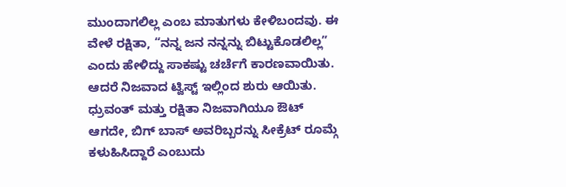ಮುಂದಾಗಲಿಲ್ಲ ಎಂಬ ಮಾತುಗಳು ಕೇಳಿಬಂದವು. ಈ ವೇಳೆ ರಕ್ಷಿತಾ, “ನನ್ನ ಜನ ನನ್ನನ್ನು ಬಿಟ್ಟುಕೊಡಲಿಲ್ಲ” ಎಂದು ಹೇಳಿದ್ದು ಸಾಕಷ್ಟು ಚರ್ಚೆಗೆ ಕಾರಣವಾಯಿತು.
ಆದರೆ ನಿಜವಾದ ಟ್ವಿಸ್ಟ್ ಇಲ್ಲಿಂದ ಶುರು ಆಯಿತು. ಧ್ರುವಂತ್ ಮತ್ತು ರಕ್ಷಿತಾ ನಿಜವಾಗಿಯೂ ಔಟ್ ಆಗದೇ, ಬಿಗ್ ಬಾಸ್ ಅವರಿಬ್ಬರನ್ನು ಸೀಕ್ರೆಟ್ ರೂಮ್ಗೆ ಕಳುಹಿಸಿದ್ದಾರೆ ಎಂಬುದು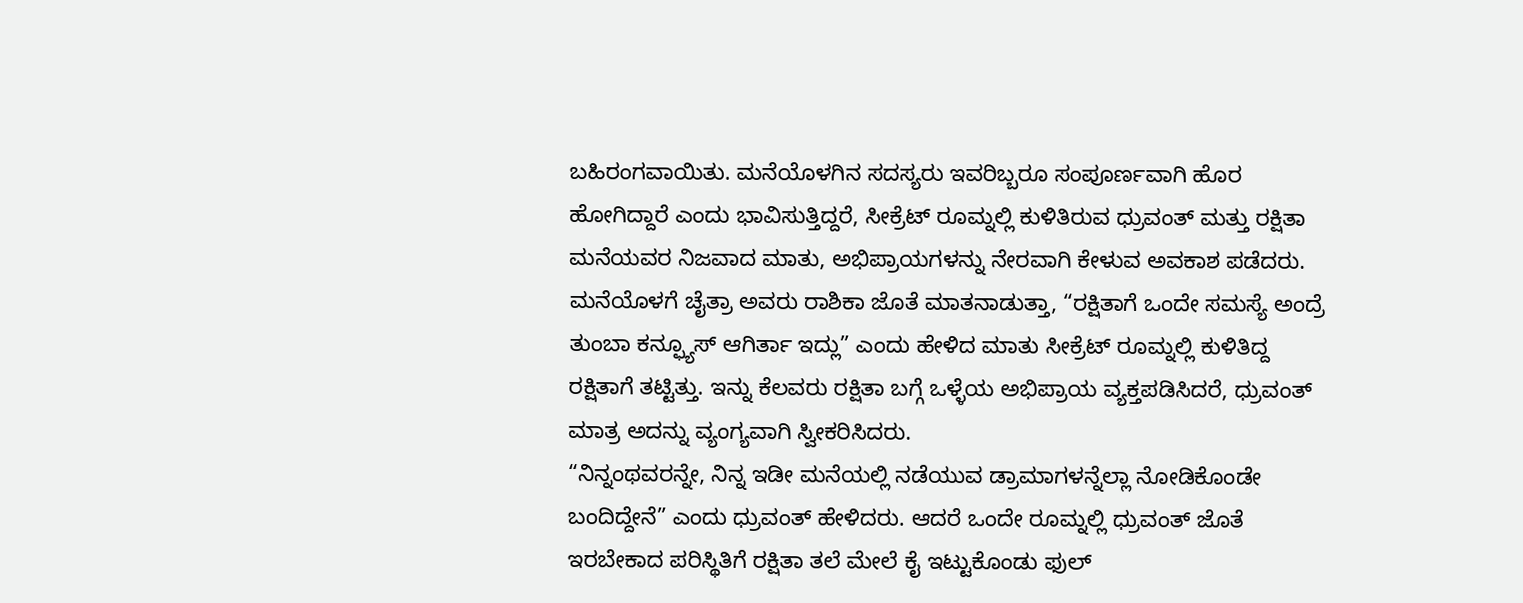ಬಹಿರಂಗವಾಯಿತು. ಮನೆಯೊಳಗಿನ ಸದಸ್ಯರು ಇವರಿಬ್ಬರೂ ಸಂಪೂರ್ಣವಾಗಿ ಹೊರ ಹೋಗಿದ್ದಾರೆ ಎಂದು ಭಾವಿಸುತ್ತಿದ್ದರೆ, ಸೀಕ್ರೆಟ್ ರೂಮ್ನಲ್ಲಿ ಕುಳಿತಿರುವ ಧ್ರುವಂತ್ ಮತ್ತು ರಕ್ಷಿತಾ ಮನೆಯವರ ನಿಜವಾದ ಮಾತು, ಅಭಿಪ್ರಾಯಗಳನ್ನು ನೇರವಾಗಿ ಕೇಳುವ ಅವಕಾಶ ಪಡೆದರು.
ಮನೆಯೊಳಗೆ ಚೈತ್ರಾ ಅವರು ರಾಶಿಕಾ ಜೊತೆ ಮಾತನಾಡುತ್ತಾ, “ರಕ್ಷಿತಾಗೆ ಒಂದೇ ಸಮಸ್ಯೆ ಅಂದ್ರೆ ತುಂಬಾ ಕನ್ಫ್ಯೂಸ್ ಆಗಿರ್ತಾ ಇದ್ಲು” ಎಂದು ಹೇಳಿದ ಮಾತು ಸೀಕ್ರೆಟ್ ರೂಮ್ನಲ್ಲಿ ಕುಳಿತಿದ್ದ ರಕ್ಷಿತಾಗೆ ತಟ್ಟಿತ್ತು. ಇನ್ನು ಕೆಲವರು ರಕ್ಷಿತಾ ಬಗ್ಗೆ ಒಳ್ಳೆಯ ಅಭಿಪ್ರಾಯ ವ್ಯಕ್ತಪಡಿಸಿದರೆ, ಧ್ರುವಂತ್ ಮಾತ್ರ ಅದನ್ನು ವ್ಯಂಗ್ಯವಾಗಿ ಸ್ವೀಕರಿಸಿದರು.
“ನಿನ್ನಂಥವರನ್ನೇ, ನಿನ್ನ ಇಡೀ ಮನೆಯಲ್ಲಿ ನಡೆಯುವ ಡ್ರಾಮಾಗಳನ್ನೆಲ್ಲಾ ನೋಡಿಕೊಂಡೇ ಬಂದಿದ್ದೇನೆ” ಎಂದು ಧ್ರುವಂತ್ ಹೇಳಿದರು. ಆದರೆ ಒಂದೇ ರೂಮ್ನಲ್ಲಿ ಧ್ರುವಂತ್ ಜೊತೆ ಇರಬೇಕಾದ ಪರಿಸ್ಥಿತಿಗೆ ರಕ್ಷಿತಾ ತಲೆ ಮೇಲೆ ಕೈ ಇಟ್ಟುಕೊಂಡು ಫುಲ್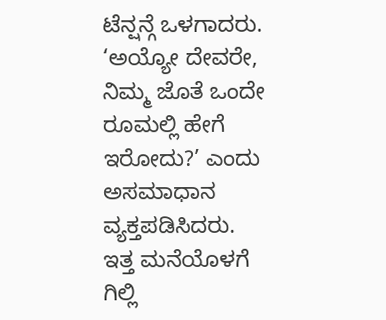ಟೆನ್ಷನ್ಗೆ ಒಳಗಾದರು. ‘ಅಯ್ಯೋ ದೇವರೇ, ನಿಮ್ಮ ಜೊತೆ ಒಂದೇ ರೂಮಲ್ಲಿ ಹೇಗೆ ಇರೋದು?’ ಎಂದು ಅಸಮಾಧಾನ ವ್ಯಕ್ತಪಡಿಸಿದರು.
ಇತ್ತ ಮನೆಯೊಳಗೆ ಗಿಲ್ಲಿ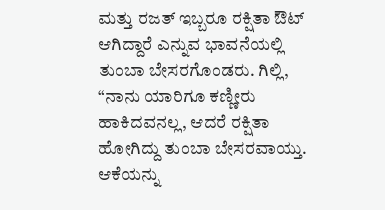ಮತ್ತು ರಜತ್ ಇಬ್ಬರೂ ರಕ್ಷಿತಾ ಔಟ್ ಆಗಿದ್ದಾರೆ ಎನ್ನುವ ಭಾವನೆಯಲ್ಲಿ ತುಂಬಾ ಬೇಸರಗೊಂಡರು. ಗಿಲ್ಲಿ, “ನಾನು ಯಾರಿಗೂ ಕಣ್ಣೀರು ಹಾಕಿದವನಲ್ಲ, ಆದರೆ ರಕ್ಷಿತಾ ಹೋಗಿದ್ದು ತುಂಬಾ ಬೇಸರವಾಯ್ತು. ಆಕೆಯನ್ನು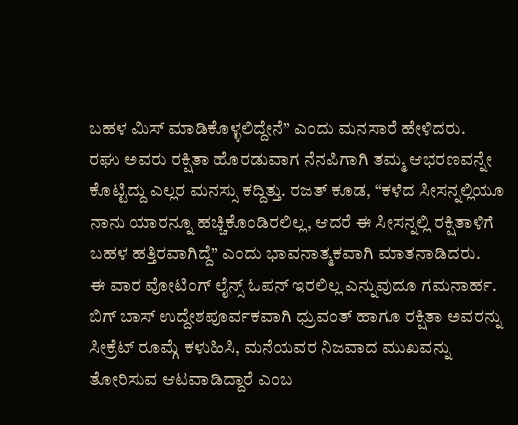ಬಹಳ ಮಿಸ್ ಮಾಡಿಕೊಳ್ಳಲಿದ್ದೇನೆ” ಎಂದು ಮನಸಾರೆ ಹೇಳಿದರು.
ರಘು ಅವರು ರಕ್ಷಿತಾ ಹೊರಡುವಾಗ ನೆನಪಿಗಾಗಿ ತಮ್ಮ ಆಭರಣವನ್ನೇ ಕೊಟ್ಟಿದ್ದು ಎಲ್ಲರ ಮನಸ್ಸು ಕದ್ದಿತ್ತು. ರಜತ್ ಕೂಡ, “ಕಳೆದ ಸೀಸನ್ನಲ್ಲಿಯೂ ನಾನು ಯಾರನ್ನೂ ಹಚ್ಚಿಕೊಂಡಿರಲಿಲ್ಲ, ಆದರೆ ಈ ಸೀಸನ್ನಲ್ಲಿ ರಕ್ಷಿತಾಳಿಗೆ ಬಹಳ ಹತ್ತಿರವಾಗಿದ್ದೆ” ಎಂದು ಭಾವನಾತ್ಮಕವಾಗಿ ಮಾತನಾಡಿದರು.
ಈ ವಾರ ವೋಟಿಂಗ್ ಲೈನ್ಸ್ ಓಪನ್ ಇರಲಿಲ್ಲ ಎನ್ನುವುದೂ ಗಮನಾರ್ಹ. ಬಿಗ್ ಬಾಸ್ ಉದ್ದೇಶಪೂರ್ವಕವಾಗಿ ಧ್ರುವಂತ್ ಹಾಗೂ ರಕ್ಷಿತಾ ಅವರನ್ನು ಸೀಕ್ರೆಟ್ ರೂಮ್ಗೆ ಕಳುಹಿಸಿ, ಮನೆಯವರ ನಿಜವಾದ ಮುಖವನ್ನು ತೋರಿಸುವ ಆಟವಾಡಿದ್ದಾರೆ ಎಂಬ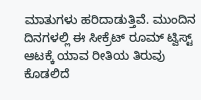ಮಾತುಗಳು ಹರಿದಾಡುತ್ತಿವೆ. ಮುಂದಿನ ದಿನಗಳಲ್ಲಿ ಈ ಸೀಕ್ರೆಟ್ ರೂಮ್ ಟ್ವಿಸ್ಟ್ ಆಟಕ್ಕೆ ಯಾವ ರೀತಿಯ ತಿರುವು ಕೊಡಲಿದೆ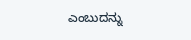ಎಂಬುದನ್ನು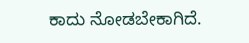ಕಾದು ನೋಡಬೇಕಾಗಿದೆ.